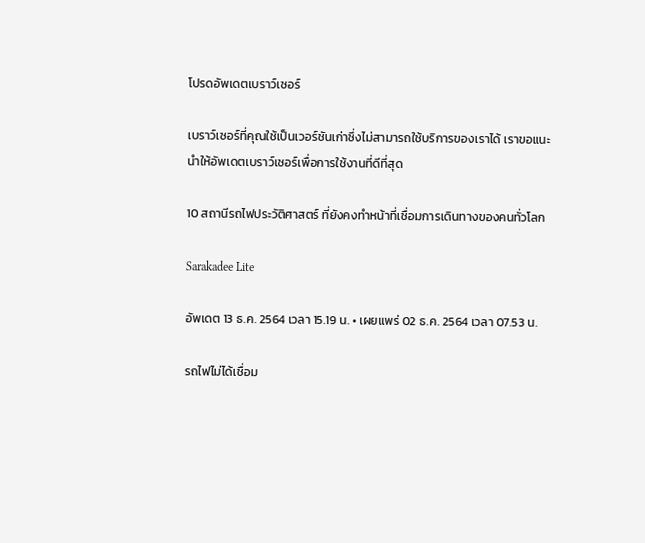โปรดอัพเดตเบราว์เซอร์

เบราว์เซอร์ที่คุณใช้เป็นเวอร์ชันเก่าซึ่งไม่สามารถใช้บริการของเราได้ เราขอแนะนำให้อัพเดตเบราว์เซอร์เพื่อการใช้งานที่ดีที่สุด

10 สถานีรถไฟประวัติศาสตร์ ที่ยังคงทำหน้าที่เชื่อมการเดินทางของคนทั่วโลก

Sarakadee Lite

อัพเดต 13 ธ.ค. 2564 เวลา 15.19 น. • เผยแพร่ 02 ธ.ค. 2564 เวลา 07.53 น.

รถไฟไม่ได้เชื่อม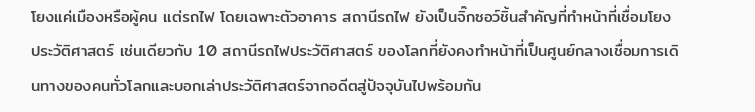โยงแค่เมืองหรือผู้คน แต่รถไฟ โดยเฉพาะตัวอาคาร สถานีรถไฟ ยังเป็นจิ๊กซอว์ชิ้นสำคัญที่ทำหน้าที่เชื่อมโยงประวัติศาสตร์ เช่นเดียวกับ 10 สถานีรถไฟประวัติศาสตร์ ของโลกที่ยังคงทำหน้าที่เป็นศูนย์กลางเชื่อมการเดินทางของคนทั่วโลกและบอกเล่าประวัติศาสตร์จากอดีตสู่ปัจจุบันไปพร้อมกัน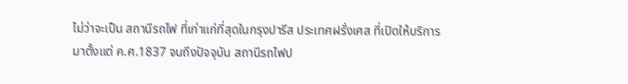ไม่ว่าจะเป็น สถานีรถไฟ ที่เก่าแก่ที่สุดในกรุงปารีส ประเทศฝรั่งเศส ที่เปิดให้บริการมาตั้งแต่ ค.ศ.1837 จนถึงปัจจุบัน สถานีรถไฟป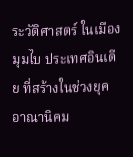ระวัติศาสตร์ ในเมืองมุมไบ ประเทศอินเดีย ที่สร้างในช่วงยุคอาณานิคม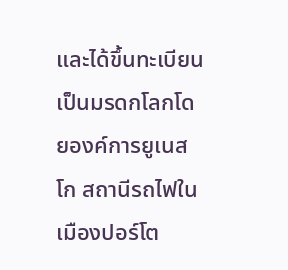และได้ขึ้นทะเบียนเป็นมรดกโลกโดยองค์การยูเนสโก สถานีรถไฟในเมืองปอร์โต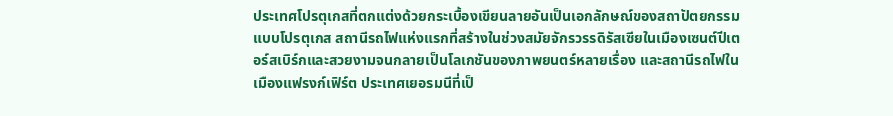ประเทศโปรตุเกสที่ตกแต่งด้วยกระเบื้องเขียนลายอันเป็นเอกลักษณ์ของสถาปัตยกรรมแบบโปรตุเกส สถานีรถไฟแห่งแรกที่สร้างในช่วงสมัยจักรวรรดิรัสเซียในเมืองเซนต์ปีเตอร์สเบิร์กและสวยงามจนกลายเป็นโลเกชันของภาพยนตร์หลายเรื่อง และสถานีรถไฟในเมืองแฟรงก์เฟิร์ต ประเทศเยอรมนีที่เป็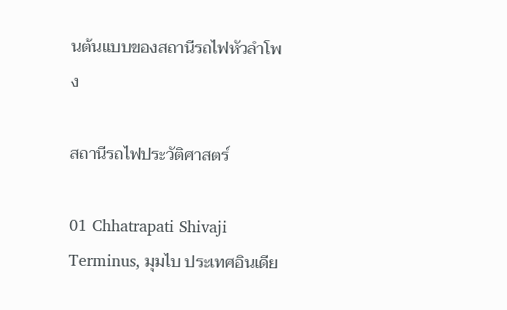นต้นแบบของสถานีรถไฟหัวลำโพง

สถานีรถไฟประวัติศาสตร์

01 Chhatrapati Shivaji Terminus, มุมไบ ประเทศอินเดีย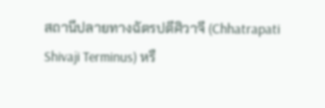สถานีปลายทางฉัตรปตีศิวาจี (Chhatrapati Shivaji Terminus) หรื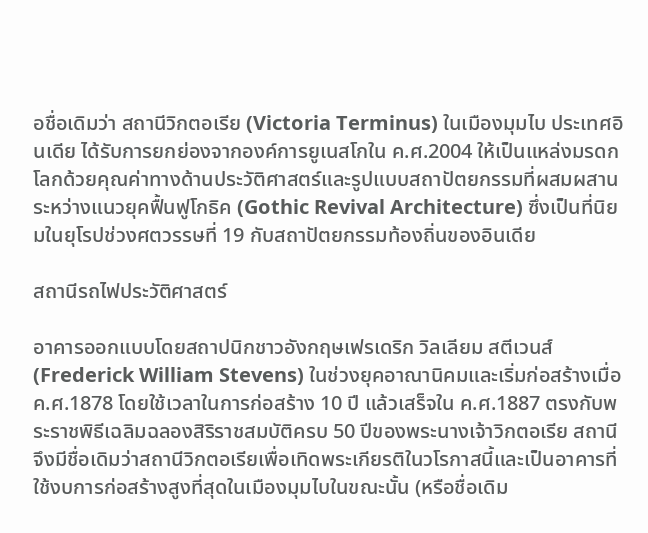อชื่อเดิมว่า สถานีวิกตอเรีย (Victoria Terminus) ในเมืองมุมไบ ประเทศอินเดีย ได้รับการยกย่องจากองค์การยูเนสโกใน ค.ศ.2004 ให้เป็นแหล่งมรดกโลกด้วยคุณค่าทางด้านประวัติศาสตร์และรูปแบบสถาปัตยกรรมที่ผสมผสานระหว่างแนวยุคฟื้นฟูโกธิค (Gothic Revival Architecture) ซึ่งเป็นที่นิยมในยุโรปช่วงศตวรรษที่ 19 กับสถาปัตยกรรมท้องถิ่นของอินเดีย

สถานีรถไฟประวัติศาสตร์

อาคารออกแบบโดยสถาปนิกชาวอังกฤษเฟรเดริก วิลเลียม สตีเวนส์ (Frederick William Stevens) ในช่วงยุคอาณานิคมและเริ่มก่อสร้างเมื่อ ค.ศ.1878 โดยใช้เวลาในการก่อสร้าง 10 ปี แล้วเสร็จใน ค.ศ.1887 ตรงกับพระราชพิธีเฉลิมฉลองสิริราชสมบัติครบ 50 ปีของพระนางเจ้าวิกตอเรีย สถานีจึงมีชื่อเดิมว่าสถานีวิกตอเรียเพื่อเทิดพระเกียรติในวโรกาสนี้และเป็นอาคารที่ใช้งบการก่อสร้างสูงที่สุดในเมืองมุมไบในขณะนั้น (หรือชื่อเดิม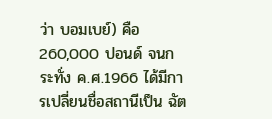ว่า บอมเบย์) คือ 260,000 ปอนด์ จนกระทั่ง ค.ศ.1966 ได้มีการเปลี่ยนชื่อสถานีเป็น ฉัต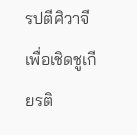รปตีศิวาจี เพื่อเชิดชูเกียรติ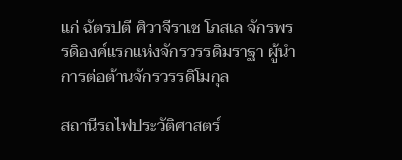แก่ ฉัตรปตี ศิวาจีราเช โภสเล จักรพรรดิองค์แรกแห่งจักรวรรดิมราฐา ผู้นำการต่อต้านจักรวรรดิโมกุล

สถานีรถไฟประวัติศาสตร์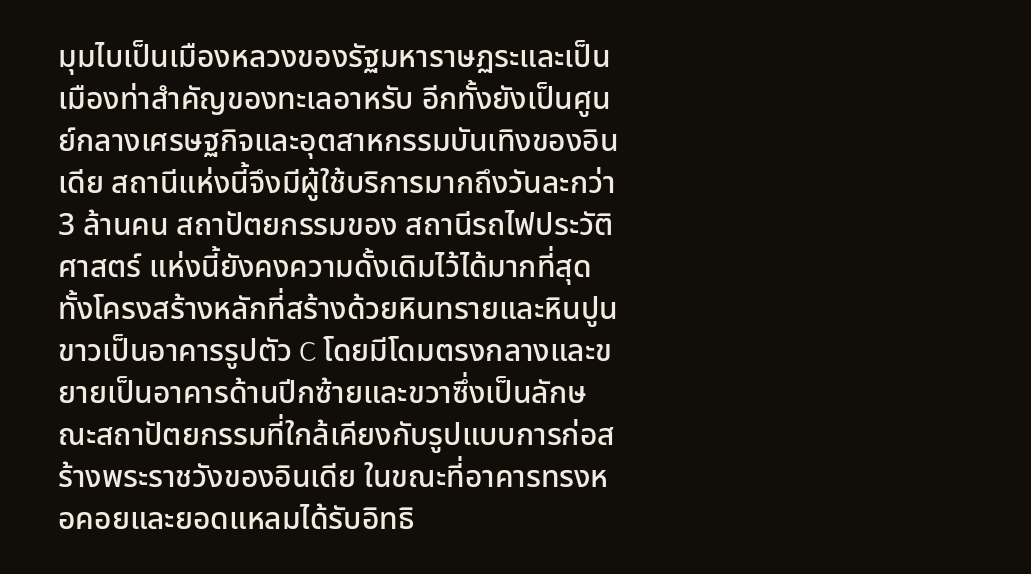มุมไบเป็นเมืองหลวงของรัฐมหาราษฏระและเป็นเมืองท่าสำคัญของทะเลอาหรับ อีกทั้งยังเป็นศูนย์กลางเศรษฐกิจและอุตสาหกรรมบันเทิงของอินเดีย สถานีแห่งนี้จึงมีผู้ใช้บริการมากถึงวันละกว่า 3 ล้านคน สถาปัตยกรรมของ สถานีรถไฟประวัติศาสตร์ แห่งนี้ยังคงความดั้งเดิมไว้ได้มากที่สุด ทั้งโครงสร้างหลักที่สร้างด้วยหินทรายและหินปูนขาวเป็นอาคารรูปตัว C โดยมีโดมตรงกลางและขยายเป็นอาคารด้านปีกซ้ายและขวาซึ่งเป็นลักษณะสถาปัตยกรรมที่ใกล้เคียงกับรูปแบบการก่อสร้างพระราชวังของอินเดีย ในขณะที่อาคารทรงหอคอยและยอดแหลมได้รับอิทธิ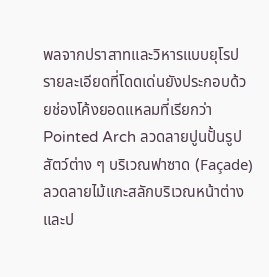พลจากปราสาทและวิหารแบบยุโรป รายละเอียดที่โดดเด่นยังประกอบด้วยช่องโค้งยอดแหลมที่เรียกว่า Pointed Arch ลวดลายปูนปั้นรูปสัตว์ต่าง ๆ บริเวณฟาซาด (Façade) ลวดลายไม้แกะสลักบริเวณหน้าต่างและป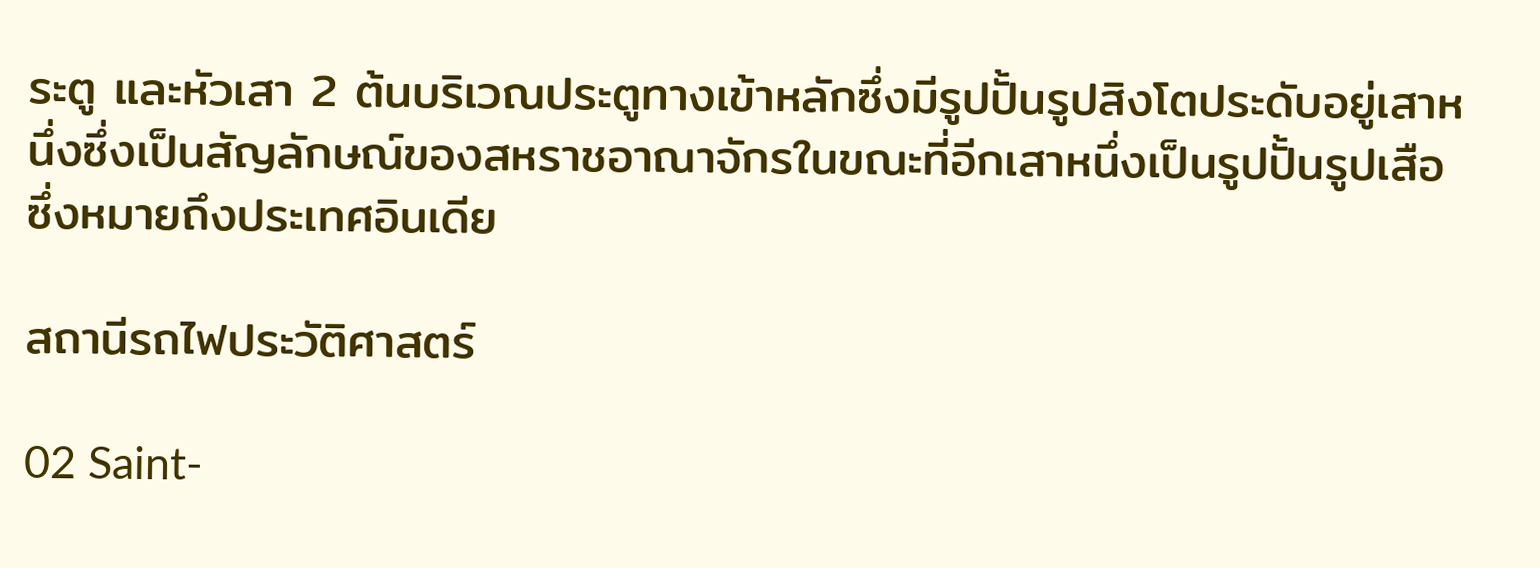ระตู และหัวเสา 2 ต้นบริเวณประตูทางเข้าหลักซึ่งมีรูปปั้นรูปสิงโตประดับอยู่เสาหนึ่งซึ่งเป็นสัญลักษณ์ของสหราชอาณาจักรในขณะที่อีกเสาหนึ่งเป็นรูปปั้นรูปเสือซึ่งหมายถึงประเทศอินเดีย

สถานีรถไฟประวัติศาสตร์

02 Saint-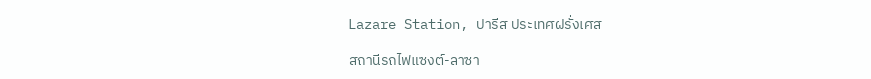Lazare Station, ปารีส ประเทศฝรั่งเศส

สถานีรถไฟแซงต์-ลาซา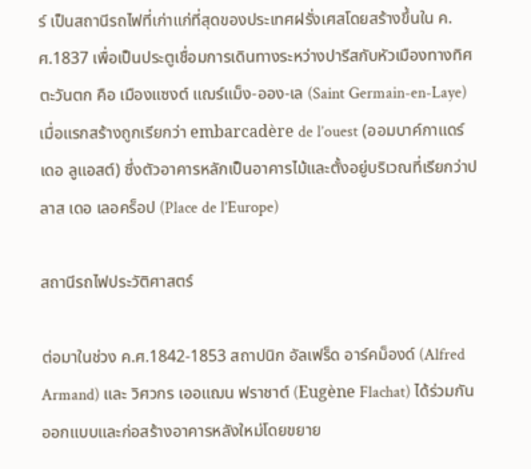ร์ เป็นสถานีรถไฟที่เก่าแก่ที่สุดของประเทศฝรั่งเศสโดยสร้างขึ้นใน ค.ศ.1837 เพื่อเป็นประตูเชื่อมการเดินทางระหว่างปารีสกับหัวเมืองทางทิศตะวันตก คือ เมืองแซงต์ แฌร์แม็ง-ออง-เล (Saint Germain-en-Laye) เมื่อแรกสร้างถูกเรียกว่า embarcadère de l’ouest (ออมบาค์กาแดร์ เดอ ลูแอสต์) ซึ่งตัวอาคารหลักเป็นอาคารไม้และตั้งอยู่บริเวณที่เรียกว่าปลาส เดอ เลอคร็อป (Place de l’Europe)

สถานีรถไฟประวัติศาสตร์

ต่อมาในช่วง ค.ศ.1842-1853 สถาปนิก อัลเฟร็ด อาร์คม็องด์ (Alfred Armand) และ วิศวกร เออแฌน ฟราชาต์ (Eugène Flachat) ได้ร่วมกันออกแบบและก่อสร้างอาคารหลังใหม่โดยขยาย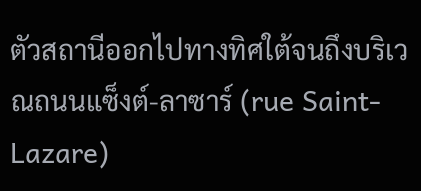ตัวสถานีออกไปทางทิศใต้จนถึงบริเวณถนนแซ็งต์-ลาซาร์ (rue Saint-Lazare)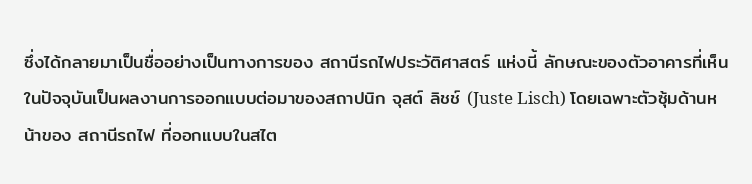ซึ่งได้กลายมาเป็นชื่ออย่างเป็นทางการของ สถานีรถไฟประวัติศาสตร์ แห่งนี้ ลักษณะของตัวอาคารที่เห็นในปัจจุบันเป็นผลงานการออกแบบต่อมาของสถาปนิก จุสต์ ลิชช์ (Juste Lisch) โดยเฉพาะตัวซุ้มด้านหน้าของ สถานีรถไฟ ที่ออกแบบในสไต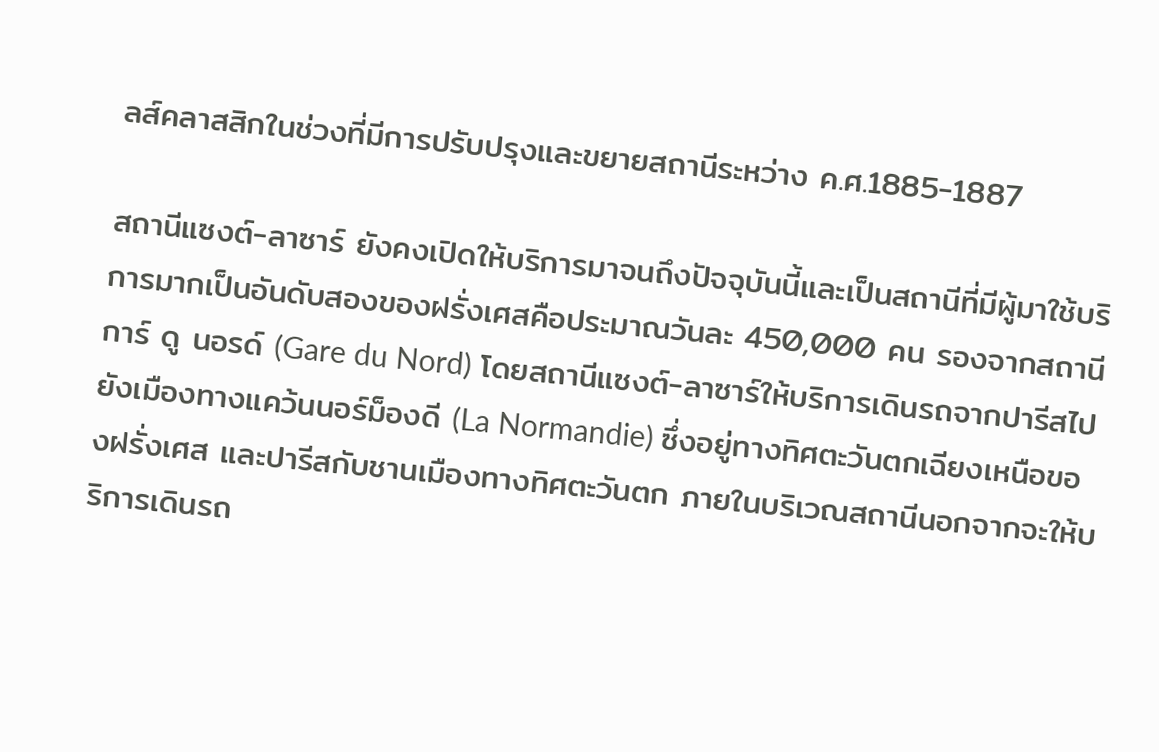ลส์คลาสสิกในช่วงที่มีการปรับปรุงและขยายสถานีระหว่าง ค.ศ.1885-1887

สถานีแซงต์-ลาซาร์ ยังคงเปิดให้บริการมาจนถึงปัจจุบันนี้และเป็นสถานีที่มีผู้มาใช้บริการมากเป็นอันดับสองของฝรั่งเศสคือประมาณวันละ 450,000 คน รองจากสถานี การ์ ดู นอรด์ (Gare du Nord) โดยสถานีแซงต์-ลาซาร์ให้บริการเดินรถจากปารีสไปยังเมืองทางแคว้นนอร์ม็องดี (La Normandie) ซึ่งอยู่ทางทิศตะวันตกเฉียงเหนือของฝรั่งเศส และปารีสกับชานเมืองทางทิศตะวันตก ภายในบริเวณสถานีนอกจากจะให้บริการเดินรถ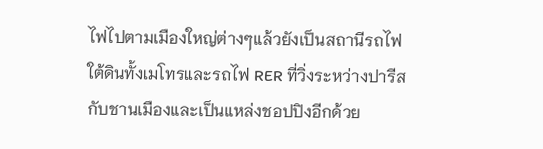ไฟไปตามเมืองใหญ่ต่างๆแล้วยังเป็นสถานีรถไฟใต้ดินทั้งเมโทรและรถไฟ RER ที่วิ่งระหว่างปารีสกับชานเมืองและเป็นแหล่งชอปปิงอีกด้วย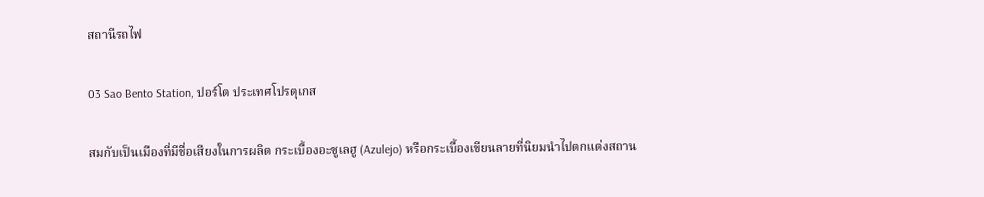สถานีรถไฟ

03 Sao Bento Station, ปอร์โต ประเทศโปรตุเกส

สมกับเป็นเมืองที่มีชื่อเสียงในการผลิต กระเบื้องอะซูเลฮู (Azulejo) หรือกระเบื้องเขียนลายที่นิยมนำไปตกแต่งสถาน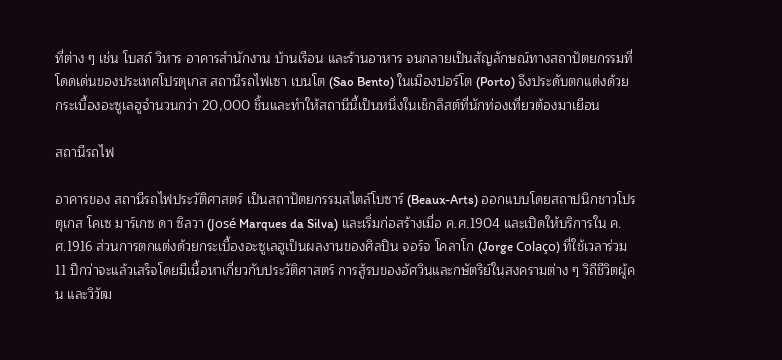ที่ต่าง ๆ เช่น โบสถ์ วิหาร อาคารสำนักงาน บ้านเรือน และร้านอาหาร จนกลายเป็นสัญลักษณ์ทางสถาปัตยกรรมที่โดดเด่นของประเทศโปรตุเกส สถานีรถไฟเซา เบนโต (Sao Bento) ในเมืองปอร์โต (Porto) จึงประดับตกแต่งด้วยกระเบื้องอะซูเลฮูจำนวนกว่า 20,000 ชิ้นและทำให้สถานีนี้เป็นหนึ่งในเช็กลิสต์ที่นักท่องเที่ยวต้องมาเยือน

สถานีรถไฟ

อาคารของ สถานีรถไฟประวัติศาสตร์ เป็นสถาปัตยกรรมสไตล์โบซาร์ (Beaux-Arts) ออกแบบโดยสถาปนิกชาวโปรตุเกส โคเซ มาร์เกซ ดา ซิลวา (José Marques da Silva) และเริ่มก่อสร้างเมื่อ ค.ศ.1904 และเปิดให้บริการใน ค.ศ.1916 ส่วนการตกแต่งด้วยกระเบื้องอะซูเลฮูเป็นผลงานของศิลปิน จอร์จ โคลาโก (Jorge Colaço) ที่ใช้เวลาร่วม 11 ปีกว่าจะแล้วเสร็จโดยมีเนื้อหาเกี่ยวกับประวัติศาสตร์ การสู้รบของอัศวินและกษัตริย์ในสงครามต่าง ๆ วิถีชีวิตผู้คน และวิวัฒ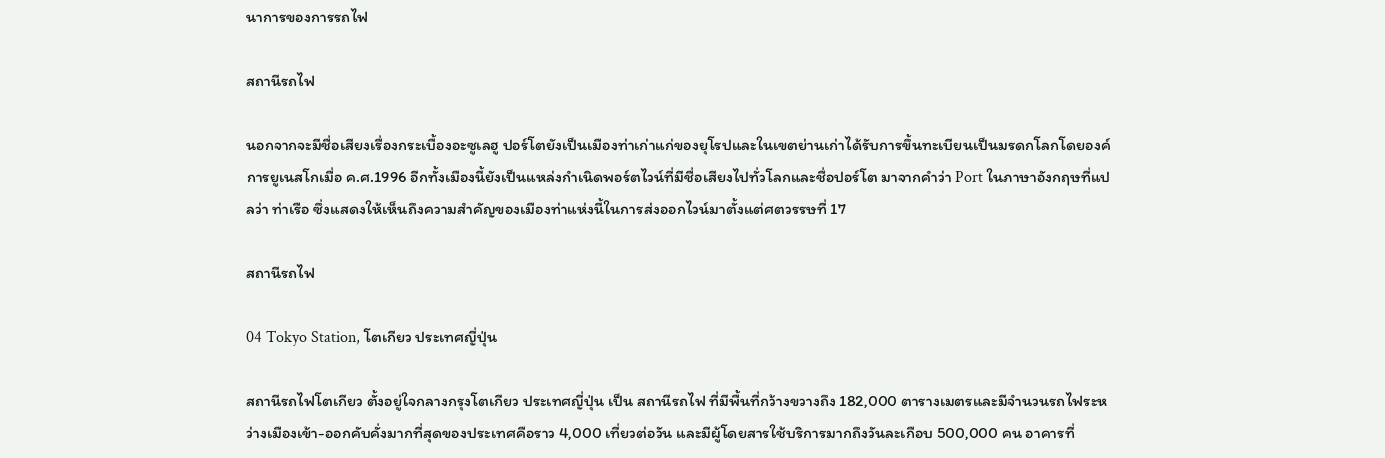นาการของการรถไฟ

สถานีรถไฟ

นอกจากจะมีชื่อเสียงเรื่องกระเบื้องอะซูเลฮู ปอร์โตยังเป็นเมืองท่าเก่าแก่ของยุโรปและในเขตย่านเก่าได้รับการขึ้นทะเบียนเป็นมรดกโลกโดยองค์การยูเนสโกเมื่อ ค.ศ.1996 อีกทั้งเมืองนี้ยังเป็นแหล่งกำเนิดพอร์ตไวน์ที่มีชื่อเสียงไปทั่วโลกและชื่อปอร์โต มาจากคำว่า Port ในภาษาอังกฤษที่แปลว่า ท่าเรือ ซึ่งแสดงให้เห็นถึงความสำคัญของเมืองท่าแห่งนี้ในการส่งออกไวน์มาตั้งแต่ศตวรรษที่ 17

สถานีรถไฟ

04 Tokyo Station, โตเกียว ประเทศญี่ปุ่น

สถานีรถไฟโตเกียว ตั้งอยู่ใจกลางกรุงโตเกียว ประเทศญี่ปุ่น เป็น สถานีรถไฟ ที่มีพื้นที่กว้างขวางถึง 182,000 ตารางเมตรและมีจำนวนรถไฟระหว่างเมืองเข้า-ออกคับคั่งมากที่สุดของประเทศคือราว 4,000 เที่ยวต่อวัน และมีผู้โดยสารใช้บริการมากถึงวันละเกือบ 500,000 คน อาคารที่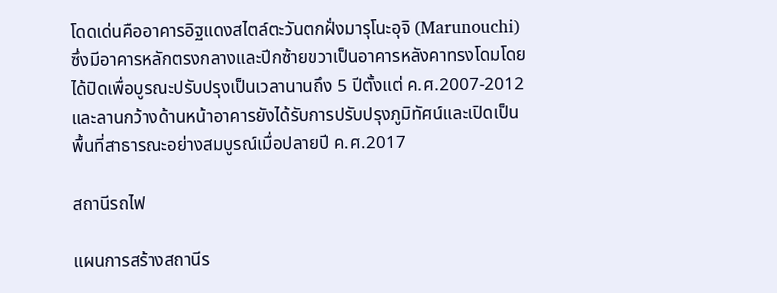โดดเด่นคืออาคารอิฐแดงสไตล์ตะวันตกฝั่งมารุโนะอุจิ (Marunouchi) ซึ่งมีอาคารหลักตรงกลางและปีกซ้ายขวาเป็นอาคารหลังคาทรงโดมโดยได้ปิดเพื่อบูรณะปรับปรุงเป็นเวลานานถึง 5 ปีตั้งแต่ ค.ศ.2007-2012 และลานกว้างด้านหน้าอาคารยังได้รับการปรับปรุงภูมิทัศน์และเปิดเป็นพื้นที่สาธารณะอย่างสมบูรณ์เมื่อปลายปี ค.ศ.2017

สถานีรถไฟ

แผนการสร้างสถานีร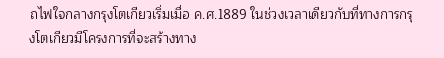ถไฟใจกลางกรุงโตเกียวเริ่มเมื่อ ค.ศ.1889 ในช่วงเวลาเดียวกับที่ทางการกรุงโตเกียวมีโครงการที่จะสร้างทาง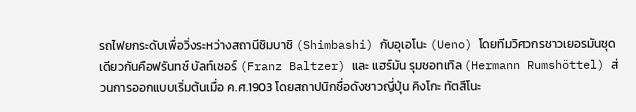รถไฟยกระดับเพื่อวิ่งระหว่างสถานีชิมบาชิ (Shimbashi) กับอุเอโนะ (Ueno) โดยทีมวิศวกรชาวเยอรมันชุดเดียวกันคือฟรันทซ์ บัลท์เซอร์ (Franz Baltzer) และ แฮร์มัน รุมชอทเทิล (Hermann Rumshöttel) ส่วนการออกแบบเริ่มต้นเมื่อ ค.ศ.1903 โดยสถาปนิกชื่อดังชาวญี่ปุ่น คิงโกะ ทัตสึโนะ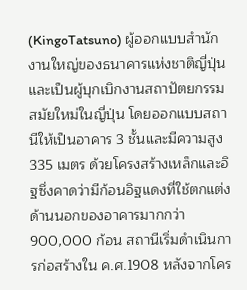(KingoTatsuno) ผู้ออกแบบสำนักงานใหญ่ของธนาคารแห่งชาติญี่ปุ่นและเป็นผู้บุกเบิกงานสถาปัตยกรรมสมัยใหม่ในญี่ปุ่น โดยออกแบบสถานีให้เป็นอาคาร 3 ชั้นและมีความสูง 335 เมตร ด้วยโครงสร้างเหล็กและอิฐซึ่งคาดว่ามีก้อนอิฐแดงที่ใช้ตกแต่งด้านนอกของอาคารมากกว่า 900,000 ก้อน สถานีเริ่มดำเนินการก่อสร้างใน ค.ศ.1908 หลังจากโคร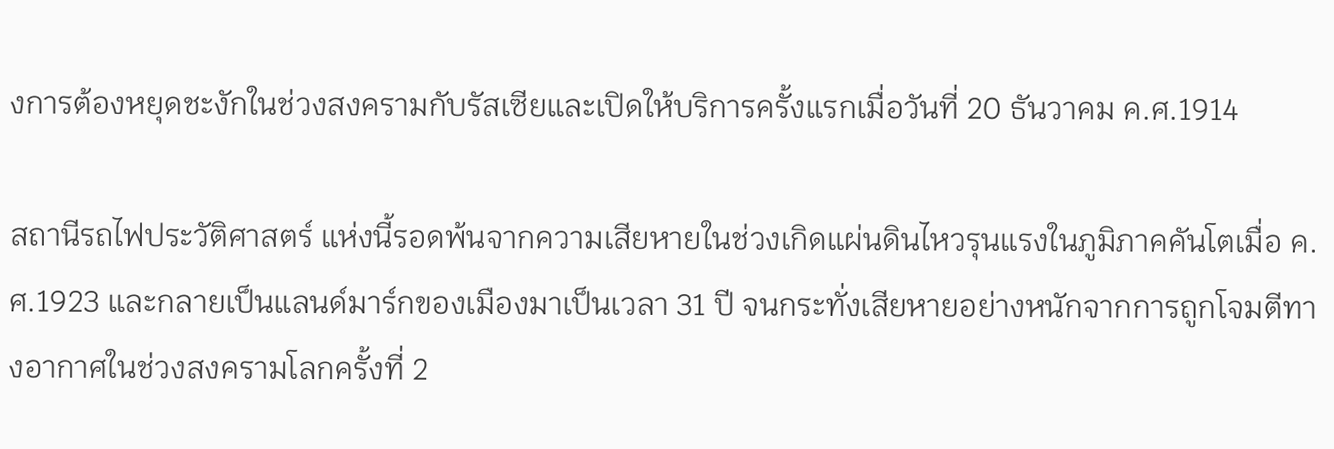งการต้องหยุดชะงักในช่วงสงครามกับรัสเซียและเปิดให้บริการครั้งแรกเมื่อวันที่ 20 ธันวาคม ค.ศ.1914

สถานีรถไฟประวัติศาสตร์ แห่งนี้รอดพ้นจากความเสียหายในช่วงเกิดแผ่นดินไหวรุนแรงในภูมิภาคคันโตเมื่อ ค.ศ.1923 และกลายเป็นแลนด์มาร์กของเมืองมาเป็นเวลา 31 ปี จนกระทั่งเสียหายอย่างหนักจากการถูกโจมตีทางอากาศในช่วงสงครามโลกครั้งที่ 2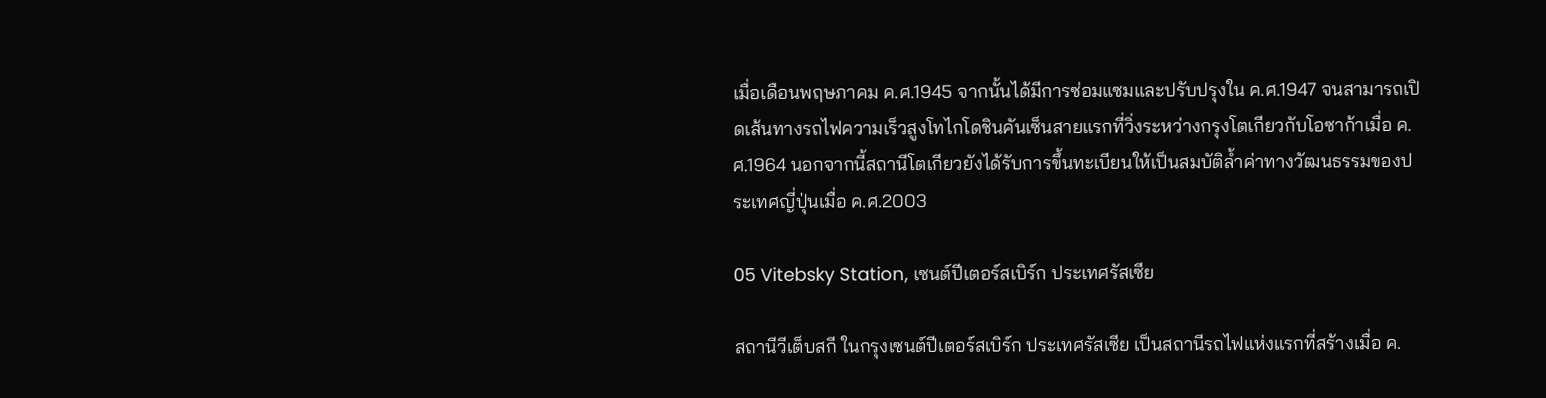เมื่อเดือนพฤษภาคม ค.ศ.1945 จากนั้นได้มีการซ่อมแซมและปรับปรุงใน ค.ศ.1947 จนสามารถเปิดเส้นทางรถไฟความเร็วสูงโทไกโดชินคันเซ็นสายแรกที่วิ่งระหว่างกรุงโตเกียวกับโอซาก้าเมื่อ ค.ศ.1964 นอกจากนี้สถานีโตเกียวยังได้รับการขึ้นทะเบียนให้เป็นสมบัติล้ำค่าทางวัฒนธรรมของประเทศญี่ปุ่นเมื่อ ค.ศ.2003

05 Vitebsky Station, เซนต์ปีเตอร์สเบิร์ก ประเทศรัสเซีย

สถานีวีเต็บสกี ในกรุงเซนต์ปีเตอร์สเบิร์ก ประเทศรัสเซีย เป็นสถานีรถไฟแห่งแรกที่สร้างเมื่อ ค.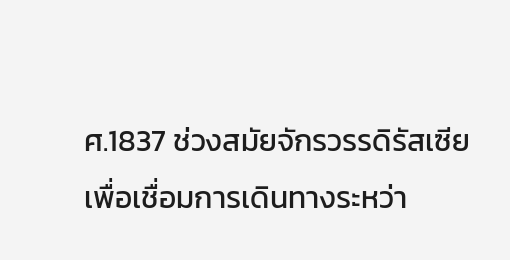ศ.1837 ช่วงสมัยจักรวรรดิรัสเซียเพื่อเชื่อมการเดินทางระหว่า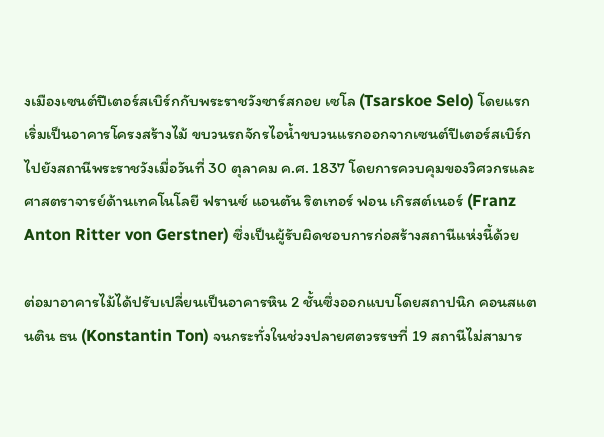งเมืองเซนต์ปีเตอร์สเบิร์กกับพระราชวังซาร์สกอย เซโล (Tsarskoe Selo) โดยแรกเริ่มเป็นอาคารโครงสร้างไม้ ขบวนรถจักรไอน้ำขบวนแรกออกจากเซนต์ปีเตอร์สเบิร์กไปยังสถานีพระราชวังเมื่อวันที่ 30 ตุลาคม ค.ศ. 1837 โดยการควบคุมของวิศวกรและศาสตราจารย์ด้านเทคโนโลยี ฟรานซ์ แอนตัน ริตเทอร์ ฟอน เกิรสต์เนอร์ (Franz Anton Ritter von Gerstner) ซึ่งเป็นผู้รับผิดชอบการก่อสร้างสถานีแห่งนี้ด้วย

ต่อมาอาคารไม้ได้ปรับเปลี่ยนเป็นอาคารหิน 2 ชั้นซึ่งออกแบบโดยสถาปนิก คอนสแตนติน ธน (Konstantin Ton) จนกระทั่งในช่วงปลายศตวรรษที่ 19 สถานีไม่สามาร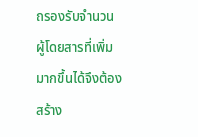ถรองรับจำนวนผู้โดยสารที่เพิ่มมากขึ้นได้จึงต้องสร้าง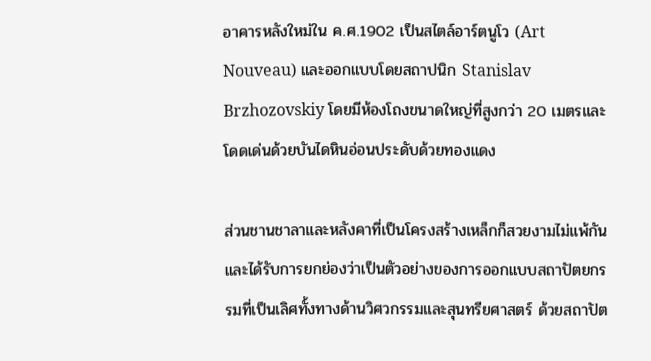อาคารหลังใหม่ใน ค.ศ.1902 เป็นสไตล์อาร์ตนูโว (Art Nouveau) และออกแบบโดยสถาปนิก Stanislav Brzhozovskiy โดยมีห้องโถงขนาดใหญ่ที่สูงกว่า 20 เมตรและโดดเด่นด้วยบันไดหินอ่อนประดับด้วยทองแดง

ส่วนชานชาลาและหลังคาที่เป็นโครงสร้างเหล็กก็สวยงามไม่แพ้กันและได้รับการยกย่องว่าเป็นตัวอย่างของการออกแบบสถาปัตยกรรมที่เป็นเลิศทั้งทางด้านวิศวกรรมและสุนทรียศาสตร์ ด้วยสถาปัต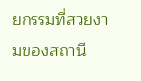ยกรรมที่สวยงามของสถานี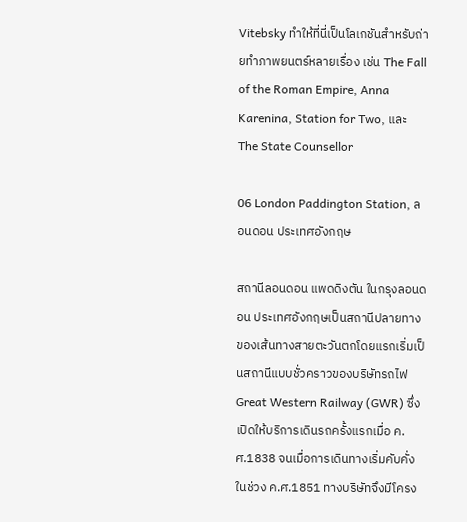Vitebsky ทำให้ที่นี่เป็นโลเกชันสำหรับถ่ายทำภาพยนตร์หลายเรื่อง เช่น The Fall of the Roman Empire, Anna Karenina, Station for Two, และ The State Counsellor

06 London Paddington Station, ลอนดอน ประเทศอังกฤษ

สถานีลอนดอน แพดดิงตัน ในกรุงลอนดอน ประเทศอังกฤษเป็นสถานีปลายทางของเส้นทางสายตะวันตกโดยแรกเริ่มเป็นสถานีแบบชั่วคราวของบริษัทรถไฟ Great Western Railway (GWR) ซึ่งเปิดให้บริการเดินรถครั้งแรกเมื่อ ค.ศ.1838 จนเมื่อการเดินทางเริ่มคับคั่งในช่วง ค.ศ.1851 ทางบริษัทจึงมีโครง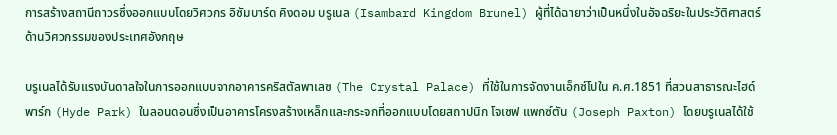การสร้างสถานีถาวรซึ่งออกแบบโดยวิศวกร อิซัมบาร์ด คิงดอม บรูเนล (Isambard Kingdom Brunel) ผู้ที่ได้ฉายาว่าเป็นหนึ่งในอัจฉริยะในประวัติศาสตร์ด้านวิศวกรรมของประเทศอังกฤษ

บรูเนลได้รับแรงบันดาลใจในการออกแบบจากอาคารคริสตัลพาเลซ (The Crystal Palace) ที่ใช้ในการจัดงานเอ็กซ์โปใน ค.ศ.1851 ที่สวนสาธารณะไฮด์พาร์ก (Hyde Park) ในลอนดอนซึ่งเป็นอาคารโครงสร้างเหล็กและกระจกที่ออกแบบโดยสถาปนิก โจเซฟ แพกซ์ตัน (Joseph Paxton) โดยบรูเนลได้ใช้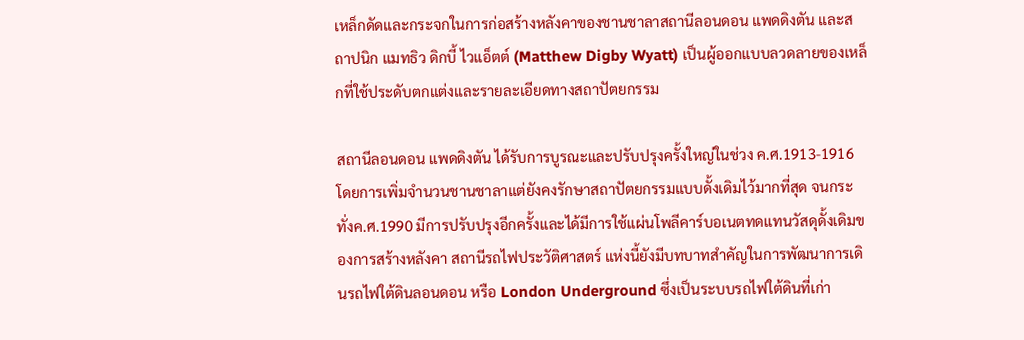เหล็กดัดและกระจกในการก่อสร้างหลังคาของชานชาลาสถานีลอนดอน แพดดิงตัน และสถาปนิก แมทธิว ดิกบี้ ไวแอ็ตต์ (Matthew Digby Wyatt) เป็นผู้ออกแบบลวดลายของเหล็กที่ใช้ประดับตกแต่งและรายละเอียดทางสถาปัตยกรรม

สถานีลอนดอน แพดดิงตัน ได้รับการบูรณะและปรับปรุงครั้งใหญ่ในช่วง ค.ศ.1913-1916 โดยการเพิ่มจำนวนชานชาลาแต่ยังคงรักษาสถาปัตยกรรมแบบดั้งเดิมไว้มากที่สุด จนกระทั่งค.ศ.1990 มีการปรับปรุงอีกครั้งและได้มีการใช้แผ่นโพลีคาร์บอเนตทดแทนวัสดุดั้งเดิมของการสร้างหลังคา สถานีรถไฟประวัติศาสตร์ แห่งนี้ยังมีบทบาทสำคัญในการพัฒนาการเดินรถไฟใต้ดินลอนดอน หรือ London Underground ซึ่งเป็นระบบรถไฟใต้ดินที่เก่า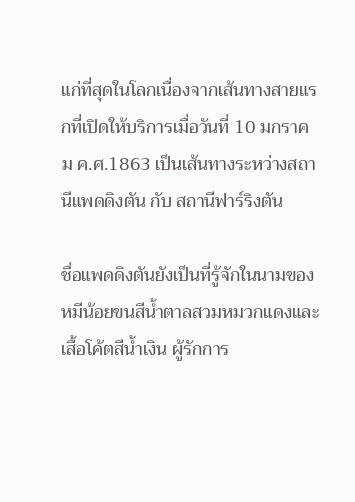แก่ที่สุดในโลกเนื่องจากเส้นทางสายแรกที่เปิดให้บริการเมื่อวันที่ 10 มกราคม ค.ศ.1863 เป็นเส้นทางระหว่างสถานีแพดดิงตัน กับ สถานีฟาร์ริงตัน

ชื่อแพดดิงตันยังเป็นที่รู้จักในนามของหมีน้อยขนสีน้ำตาลสวมหมวกแดงและเสื้อโค้ตสีน้ำเงิน ผู้รักการ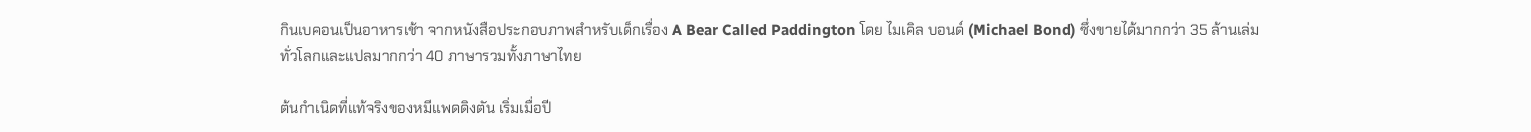กินเบคอนเป็นอาหารเช้า จากหนังสือประกอบภาพสำหรับเด็กเรื่อง A Bear Called Paddington โดย ไมเคิล บอนด์ (Michael Bond) ซึ่งขายได้มากกว่า 35 ล้านเล่มทั่วโลกและแปลมากกว่า 40 ภาษารวมทั้งภาษาไทย

ต้นกำเนิดที่แท้จริงของหมีแพดดิงตัน เริ่มเมื่อปี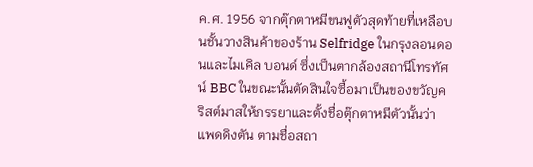ค.ศ. 1956 จากตุ๊กตาหมีขนฟูตัวสุดท้ายที่เหลือบนชั้นวางสินค้าของร้าน Selfridge ในกรุงลอนดอนและไมเคิล บอนด์ ซึ่งเป็นตากล้องสถานีโทรทัศน์ BBC ในขณะนั้นตัดสินใจซื้อมาเป็นของขวัญคริสต์มาสให้ภรรยาและตั้งชื่อตุ๊กตาหมีตัวนั้นว่า แพดดิงตัน ตามชื่อสถา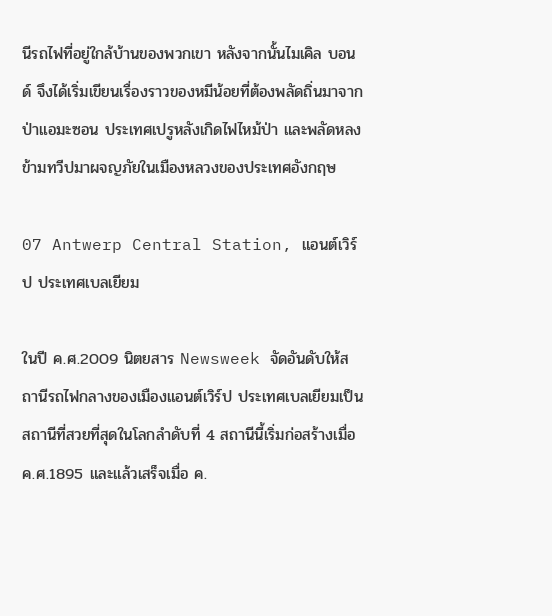นีรถไฟที่อยู่ใกล้บ้านของพวกเขา หลังจากนั้นไมเคิล บอนด์ จึงได้เริ่มเขียนเรื่องราวของหมีน้อยที่ต้องพลัดถิ่นมาจากป่าแอมะซอน ประเทศเปรูหลังเกิดไฟไหม้ป่า และพลัดหลงข้ามทวีปมาผจญภัยในเมืองหลวงของประเทศอังกฤษ

07 Antwerp Central Station, แอนต์เวิร์ป ประเทศเบลเยียม

ในปี ค.ศ.2009 นิตยสาร Newsweek จัดอันดับให้สถานีรถไฟกลางของเมืองแอนต์เวิร์ป ประเทศเบลเยียมเป็นสถานีที่สวยที่สุดในโลกลำดับที่ 4 สถานีนี้เริ่มก่อสร้างเมื่อ ค.ศ.1895 และแล้วเสร็จเมื่อ ค.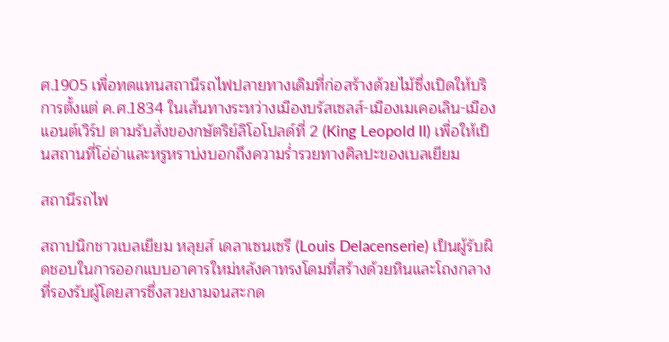ศ.1905 เพื่อทดแทนสถานีรถไฟปลายทางเดิมที่ก่อสร้างด้วยไม้ซึ่งเปิดให้บริการตั้งแต่ ค.ศ.1834 ในเส้นทางระหว่างเมืองบรัสเซลส์-เมืองเมเคอเลิน-เมืองแอนต์เวิร์ป ตามรับสั่งของกษัตริย์ลิโอโปลด์ที่ 2 (King Leopold II) เพื่อให้เป็นสถานที่โอ่อ่าและหรูหราบ่งบอกถึงความร่ำรวยทางศิลปะของเบลเยียม

สถานีรถไฟ

สถาปนิกชาวเบลเยียม หลุยส์ เดลาเซนเซรี (Louis Delacenserie) เป็นผู้รับผิดชอบในการออกแบบอาคารใหม่หลังคาทรงโดมที่สร้างด้วยหินและโถงกลางที่รองรับผู้โดยสารซึ่งสวยงามจนสะกด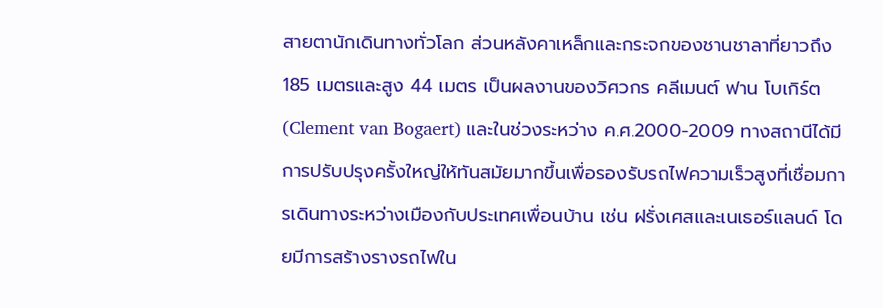สายตานักเดินทางทั่วโลก ส่วนหลังคาเหล็กและกระจกของชานชาลาที่ยาวถึง 185 เมตรและสูง 44 เมตร เป็นผลงานของวิศวกร คลีเมนต์ ฟาน โบเกิร์ต (Clement van Bogaert) และในช่วงระหว่าง ค.ศ.2000-2009 ทางสถานีได้มีการปรับปรุงครั้งใหญ่ให้ทันสมัยมากขึ้นเพื่อรองรับรถไฟความเร็วสูงที่เชื่อมการเดินทางระหว่างเมืองกับประเทศเพื่อนบ้าน เช่น ฝรั่งเศสและเนเธอร์แลนด์ โดยมีการสร้างรางรถไฟใน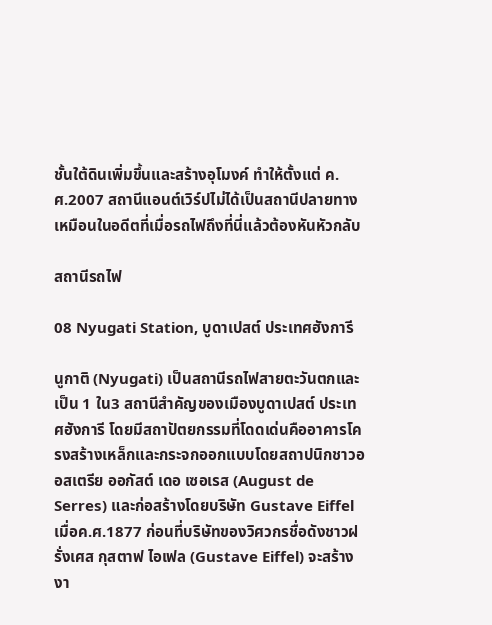ชั้นใต้ดินเพิ่มขึ้นและสร้างอุโมงค์ ทำให้ตั้งแต่ ค.ศ.2007 สถานีแอนต์เวิร์ปไม่ได้เป็นสถานีปลายทางเหมือนในอดีตที่เมื่อรถไฟถึงที่นี่แล้วต้องหันหัวกลับ

สถานีรถไฟ

08 Nyugati Station, บูดาเปสต์ ประเทศฮังการี

นูกาติ (Nyugati) เป็นสถานีรถไฟสายตะวันตกและเป็น 1 ใน3 สถานีสำคัญของเมืองบูดาเปสต์ ประเทศฮังการี โดยมีสถาปัตยกรรมที่โดดเด่นคืออาคารโครงสร้างเหล็กและกระจกออกแบบโดยสถาปนิกชาวออสเตรีย ออกัสต์ เดอ เซอเรส (August de Serres) และก่อสร้างโดยบริษัท Gustave Eiffel เมื่อค.ศ.1877 ก่อนที่บริษัทของวิศวกรชื่อดังชาวฝรั่งเศส กุสตาฟ ไอเฟล (Gustave Eiffel) จะสร้างงา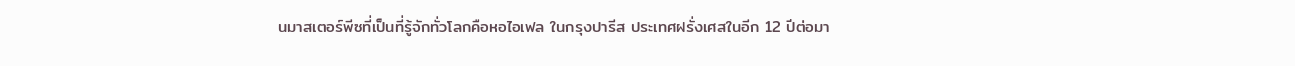นมาสเตอร์พีซที่เป็นที่รู้จักทั่วโลกคือหอไอเฟล ในกรุงปารีส ประเทศฝรั่งเศสในอีก 12 ปีต่อมา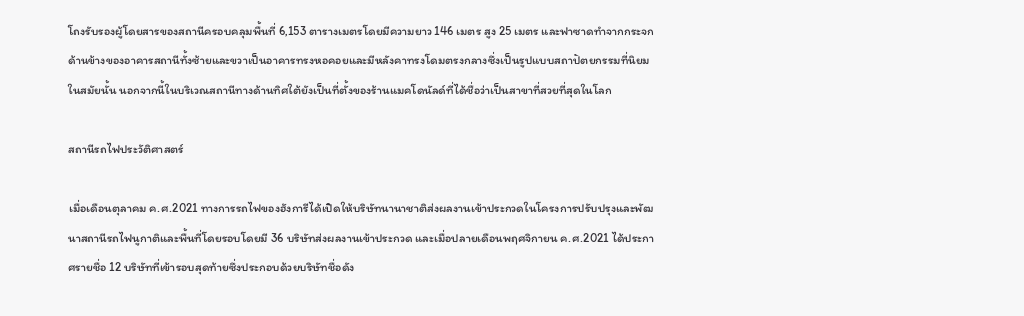โถงรับรองผู้โดยสารของสถานีครอบคลุมพื้นที่ 6,153 ตารางเมตรโดยมีความยาว 146 เมตร สูง 25 เมตร และฟาซาดทำจากกระจก ด้านข้างของอาคารสถานีทั้งซ้ายและขวาเป็นอาคารทรงหอคอยและมีหลังคาทรงโดมตรงกลางซึ่งเป็นรูปแบบสถาปัตยกรรมที่นิยมในสมัยนั้น นอกจากนี้ในบริเวณสถานีทางด้านทิศใต้ยังเป็นที่ตั้งของร้านแมคโดนัลด์ที่ได้ชื่อว่าเป็นสาขาที่สวยที่สุดในโลก

สถานีรถไฟประวัติศาสตร์

เมื่อเดือนตุลาคม ค.ศ.2021 ทางการรถไฟของฮังการีได้เปิดให้บริษัทนานาชาติส่งผลงานเข้าประกวดในโครงการปรับปรุงและพัฒนาสถานีรถไฟนูกาติและพื้นที่โดยรอบโดยมี 36 บริษัทส่งผลงานเข้าประกวด และเมื่อปลายเดือนพฤศจิกายน ค.ศ.2021 ได้ประกาศรายชื่อ 12 บริษัทที่เข้ารอบสุดท้ายซึ่งประกอบด้วยบริษัทชื่อดัง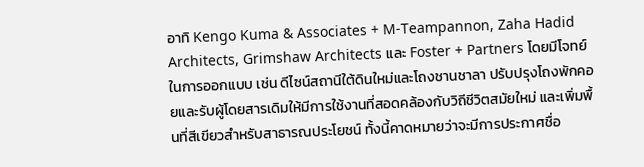อาทิ Kengo Kuma & Associates + M-Teampannon, Zaha Hadid Architects, Grimshaw Architects และ Foster + Partners โดยมีโจทย์ในการออกแบบ เช่น ดีไซน์สถานีใต้ดินใหม่และโถงชานชาลา ปรับปรุงโถงพักคอยและรับผู้โดยสารเดิมให้มีการใช้งานที่สอดคล้องกับวิถีชีวิตสมัยใหม่ และเพิ่มพื้นที่สีเขียวสำหรับสาธารณประโยชน์ ทั้งนี้คาดหมายว่าจะมีการประกาศชื่อ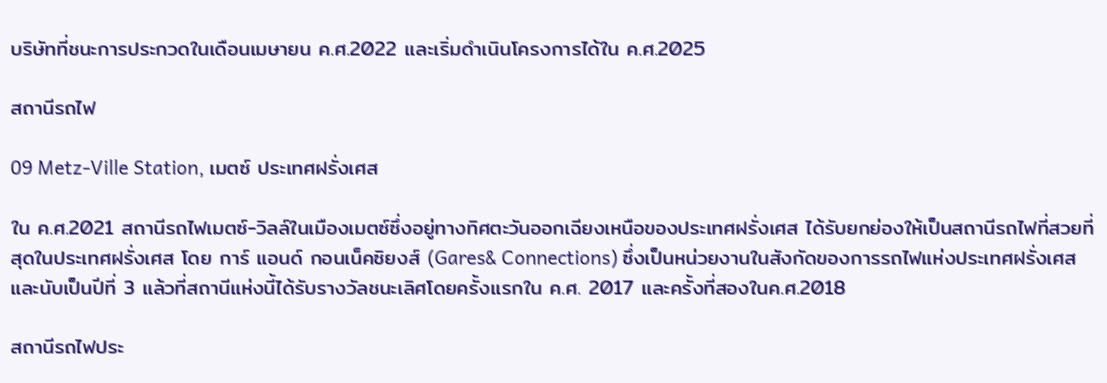บริษัทที่ชนะการประกวดในเดือนเมษายน ค.ศ.2022 และเริ่มดำเนินโครงการได้ใน ค.ศ.2025

สถานีรถไฟ

09 Metz-Ville Station, เมตซ์ ประเทศฝรั่งเศส

ใน ค.ศ.2021 สถานีรถไฟเมตซ์-วิลล์ในเมืองเมตซ์ซึ่งอยู่ทางทิศตะวันออกเฉียงเหนือของประเทศฝรั่งเศส ได้รับยกย่องให้เป็นสถานีรถไฟที่สวยที่สุดในประเทศฝรั่งเศส โดย การ์ แอนด์ กอนเน็คซิยงส์ (Gares& Connections) ซึ่งเป็นหน่วยงานในสังกัดของการรถไฟแห่งประเทศฝรั่งเศส และนับเป็นปีที่ 3 แล้วที่สถานีแห่งนี้ได้รับรางวัลชนะเลิศโดยครั้งแรกใน ค.ศ. 2017 และครั้งที่สองในค.ศ.2018

สถานีรถไฟประ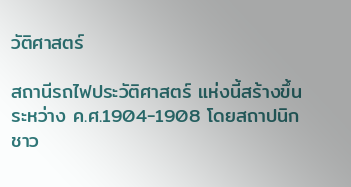วัติศาสตร์

สถานีรถไฟประวัติศาสตร์ แห่งนี้สร้างขึ้นระหว่าง ค.ศ.1904-1908 โดยสถาปนิกชาว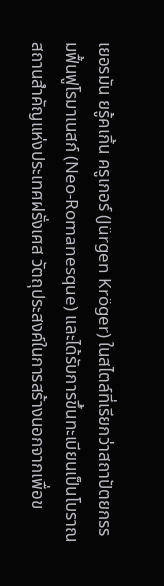เยอรมัน ยรู้คเกิ้น ครูเกอร์ (Jürgen Kröger) ในสไตล์ที่เรียกว่าสถาปัตยกรรมฟื้นฟูโรมาเนสก์ (Neo-Romanesque) และได้รับการขึ้นทะเบียนเป็นโบราณสถานสำคัญแห่งประเทศฝรั่งเศส วัตถุประสงค์ในการสร้างนอกจากเพื่อข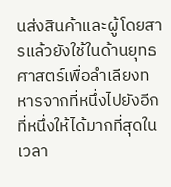นส่งสินค้าและผู้โดยสารแล้วยังใช้ในด้านยุทธศาสตร์เพื่อลำเลียงทหารจากที่หนึ่งไปยังอีกที่หนึ่งให้ได้มากที่สุดในเวลา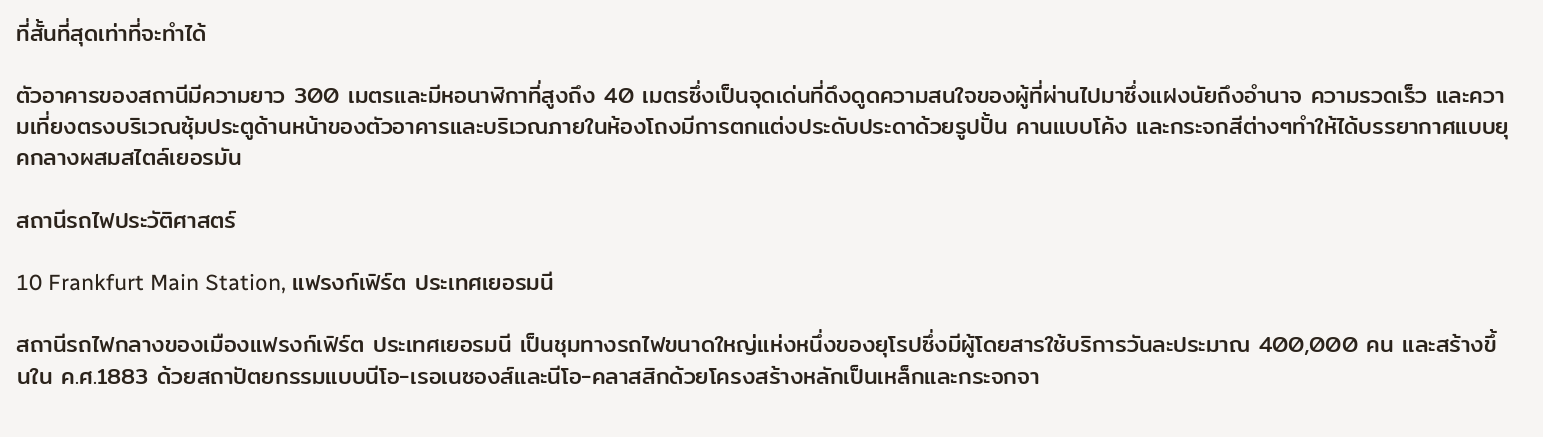ที่สั้นที่สุดเท่าที่จะทำได้

ตัวอาคารของสถานีมีความยาว 300 เมตรและมีหอนาฬิกาที่สูงถึง 40 เมตรซึ่งเป็นจุดเด่นที่ดึงดูดความสนใจของผู้ที่ผ่านไปมาซึ่งแฝงนัยถึงอำนาจ ความรวดเร็ว และความเที่ยงตรงบริเวณซุ้มประตูด้านหน้าของตัวอาคารและบริเวณภายในห้องโถงมีการตกแต่งประดับประดาด้วยรูปปั้น คานแบบโค้ง และกระจกสีต่างๆทำให้ได้บรรยากาศแบบยุคกลางผสมสไตล์เยอรมัน

สถานีรถไฟประวัติศาสตร์

10 Frankfurt Main Station, แฟรงก์เฟิร์ต ประเทศเยอรมนี

สถานีรถไฟกลางของเมืองแฟรงก์เฟิร์ต ประเทศเยอรมนี เป็นชุมทางรถไฟขนาดใหญ่แห่งหนึ่งของยุโรปซึ่งมีผู้โดยสารใช้บริการวันละประมาณ 400,000 คน และสร้างขึ้นใน ค.ศ.1883 ด้วยสถาปัตยกรรมแบบนีโอ-เรอเนซองส์และนีโอ-คลาสสิกด้วยโครงสร้างหลักเป็นเหล็กและกระจกจา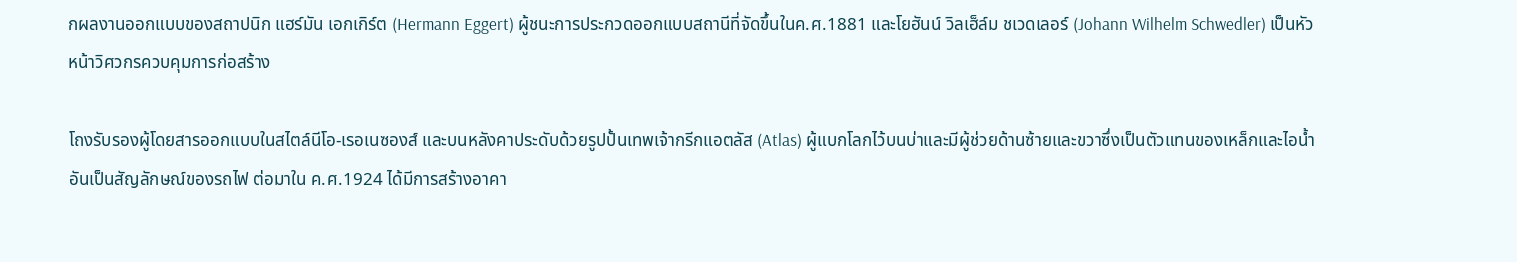กผลงานออกแบบของสถาปนิก แฮร์มัน เอกเกิร์ต (Hermann Eggert) ผู้ชนะการประกวดออกแบบสถานีที่จัดขึ้นในค.ศ.1881 และโยฮันน์ วิลเฮ็ล์ม ชเวดเลอร์ (Johann Wilhelm Schwedler) เป็นหัวหน้าวิศวกรควบคุมการก่อสร้าง

โถงรับรองผู้โดยสารออกแบบในสไตล์นีโอ-เรอเนซองส์ และบนหลังคาประดับด้วยรูปปั้นเทพเจ้ากรีกแอตลัส (Atlas) ผู้แบกโลกไว้บนบ่าและมีผู้ช่วยด้านซ้ายและขวาซึ่งเป็นตัวแทนของเหล็กและไอน้ำอันเป็นสัญลักษณ์ของรถไฟ ต่อมาใน ค.ศ.1924 ได้มีการสร้างอาคา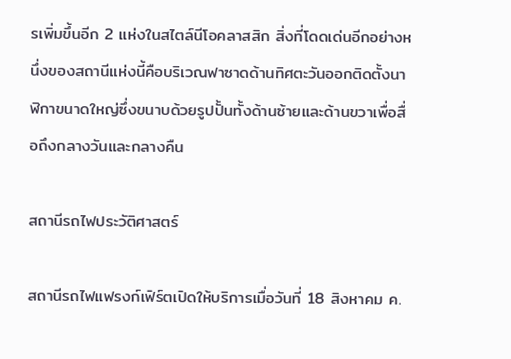รเพิ่มขึ้นอีก 2 แห่งในสไตล์นีโอคลาสสิก สิ่งที่โดดเด่นอีกอย่างหนึ่งของสถานีแห่งนี้คือบริเวณฟาซาดด้านทิศตะวันออกติดตั้งนาฬิกาขนาดใหญ่ซึ่งขนาบด้วยรูปปั้นทั้งด้านซ้ายและด้านขวาเพื่อสื่อถึงกลางวันและกลางคืน

สถานีรถไฟประวัติศาสตร์

สถานีรถไฟแฟรงก์เฟิร์ตเปิดให้บริการเมื่อวันที่ 18 สิงหาคม ค.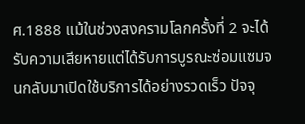ศ.1888 แม้ในช่วงสงครามโลกครั้งที่ 2 จะได้รับความเสียหายแต่ได้รับการบูรณะซ่อมแซมจนกลับมาเปิดใช้บริการได้อย่างรวดเร็ว ปัจจุ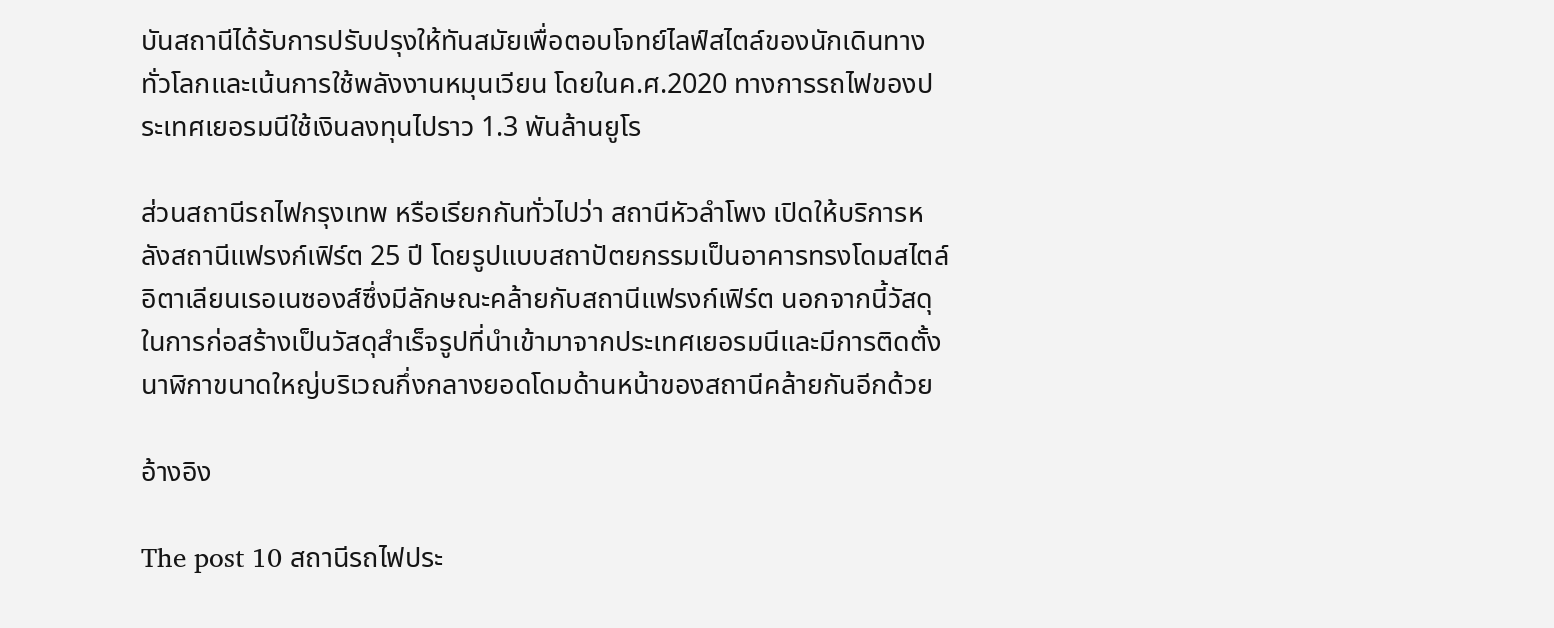บันสถานีได้รับการปรับปรุงให้ทันสมัยเพื่อตอบโจทย์ไลฟ์สไตล์ของนักเดินทางทั่วโลกและเน้นการใช้พลังงานหมุนเวียน โดยในค.ศ.2020 ทางการรถไฟของประเทศเยอรมนีใช้เงินลงทุนไปราว 1.3 พันล้านยูโร

ส่วนสถานีรถไฟกรุงเทพ หรือเรียกกันทั่วไปว่า สถานีหัวลำโพง เปิดให้บริการหลังสถานีแฟรงก์เฟิร์ต 25 ปี โดยรูปแบบสถาปัตยกรรมเป็นอาคารทรงโดมสไตล์อิตาเลียนเรอเนซองส์ซึ่งมีลักษณะคล้ายกับสถานีแฟรงก์เฟิร์ต นอกจากนี้วัสดุในการก่อสร้างเป็นวัสดุสำเร็จรูปที่นำเข้ามาจากประเทศเยอรมนีและมีการติดตั้งนาฬิกาขนาดใหญ่บริเวณกึ่งกลางยอดโดมด้านหน้าของสถานีคล้ายกันอีกด้วย

อ้างอิง

The post 10 สถานีรถไฟประ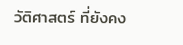วัติศาสตร์ ที่ยังคง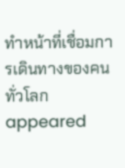ทำหน้าที่เชื่อมการเดินทางของคนทั่วโลก appeared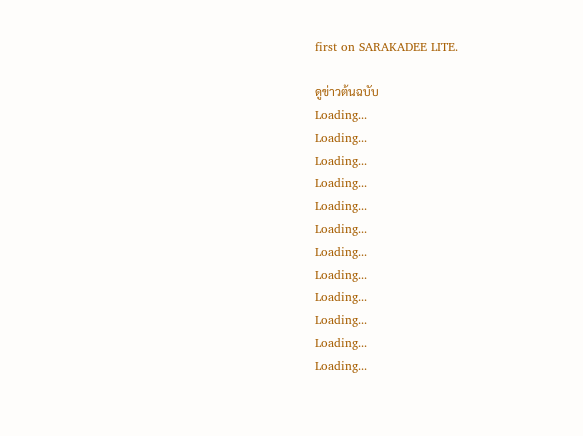first on SARAKADEE LITE.

ดูข่าวต้นฉบับ
Loading...
Loading...
Loading...
Loading...
Loading...
Loading...
Loading...
Loading...
Loading...
Loading...
Loading...
Loading...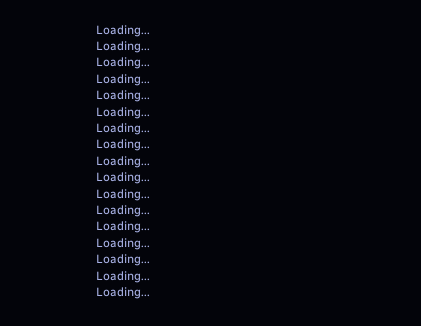Loading...
Loading...
Loading...
Loading...
Loading...
Loading...
Loading...
Loading...
Loading...
Loading...
Loading...
Loading...
Loading...
Loading...
Loading...
Loading...
Loading...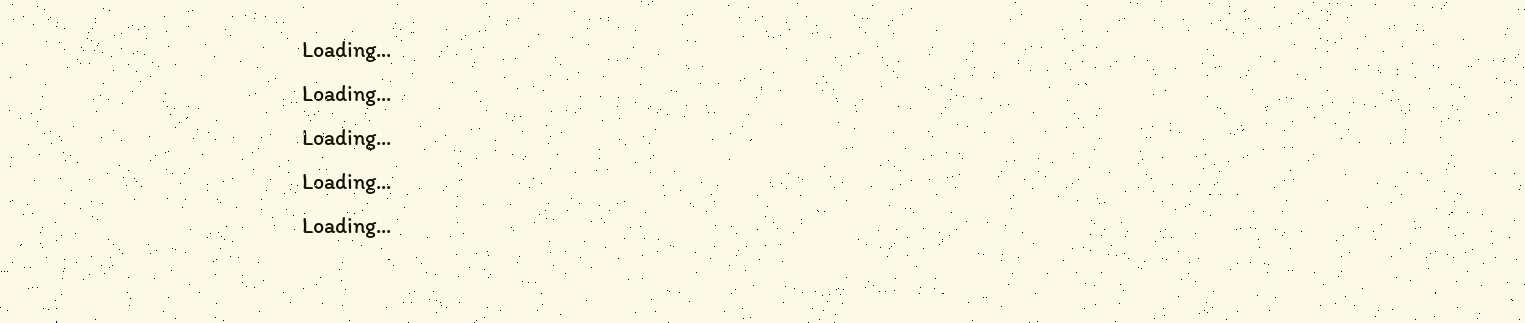Loading...
Loading...
Loading...
Loading...
Loading...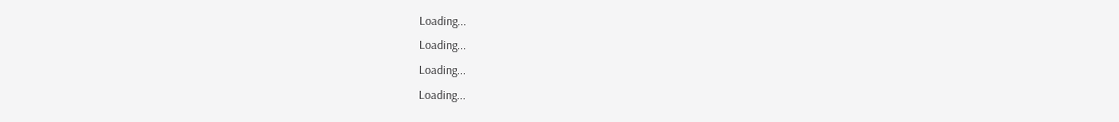Loading...
Loading...
Loading...
Loading...